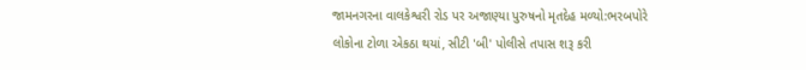જામનગરના વાલકેશ્વરી રોડ પર અજાણ્યા પુરુષનો મૃતદેહ મળ્યો:ભરબપોરે લોકોના ટોળા એકઠા થયાં, સીટી 'બી' પોલીસે તપાસ શરૂ કરી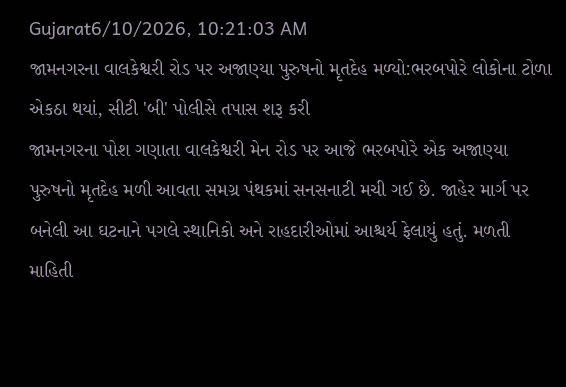Gujarat6/10/2026, 10:21:03 AM
જામનગરના વાલકેશ્વરી રોડ પર અજાણ્યા પુરુષનો મૃતદેહ મળ્યો:ભરબપોરે લોકોના ટોળા એકઠા થયાં, સીટી 'બી' પોલીસે તપાસ શરૂ કરી
જામનગરના પોશ ગણાતા વાલકેશ્વરી મેન રોડ પર આજે ભરબપોરે એક અજાણ્યા પુરુષનો મૃતદેહ મળી આવતા સમગ્ર પંથકમાં સનસનાટી મચી ગઈ છે. જાહેર માર્ગ પર બનેલી આ ઘટનાને પગલે સ્થાનિકો અને રાહદારીઓમાં આશ્ચર્ય ફેલાયું હતું. મળતી માહિતી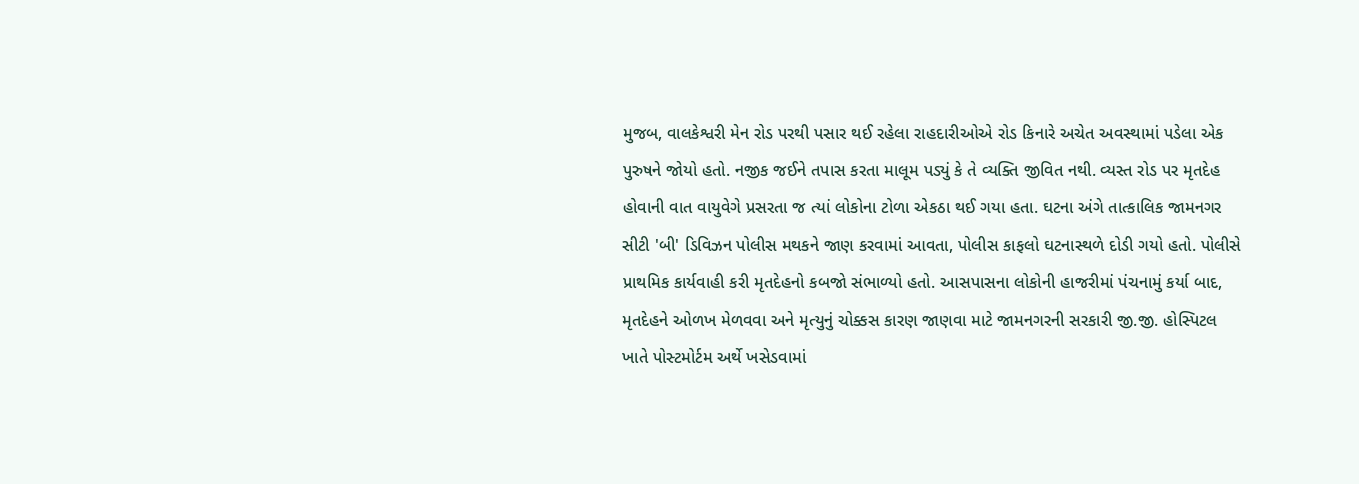મુજબ, વાલકેશ્વરી મેન રોડ પરથી પસાર થઈ રહેલા રાહદારીઓએ રોડ કિનારે અચેત અવસ્થામાં પડેલા એક પુરુષને જોયો હતો. નજીક જઈને તપાસ કરતા માલૂમ પડ્યું કે તે વ્યક્તિ જીવિત નથી. વ્યસ્ત રોડ પર મૃતદેહ હોવાની વાત વાયુવેગે પ્રસરતા જ ત્યાં લોકોના ટોળા એકઠા થઈ ગયા હતા. ઘટના અંગે તાત્કાલિક જામનગર સીટી 'બી' ડિવિઝન પોલીસ મથકને જાણ કરવામાં આવતા, પોલીસ કાફલો ઘટનાસ્થળે દોડી ગયો હતો. પોલીસે પ્રાથમિક કાર્યવાહી કરી મૃતદેહનો કબજો સંભાળ્યો હતો. આસપાસના લોકોની હાજરીમાં પંચનામું કર્યા બાદ, મૃતદેહને ઓળખ મેળવવા અને મૃત્યુનું ચોક્કસ કારણ જાણવા માટે જામનગરની સરકારી જી.જી. હોસ્પિટલ ખાતે પોસ્ટમોર્ટમ અર્થે ખસેડવામાં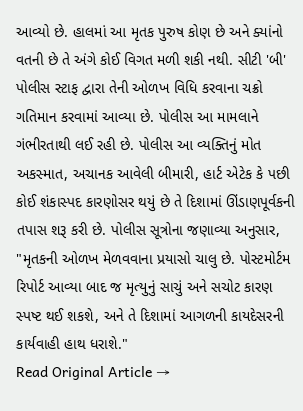આવ્યો છે. હાલમાં આ મૃતક પુરુષ કોણ છે અને ક્યાંનો વતની છે તે અંગે કોઈ વિગત મળી શકી નથી. સીટી 'બી' પોલીસ સ્ટાફ દ્વારા તેની ઓળખ વિધિ કરવાના ચક્રો ગતિમાન કરવામાં આવ્યા છે. પોલીસ આ મામલાને ગંભીરતાથી લઈ રહી છે. પોલીસ આ વ્યક્તિનું મોત અકસ્માત, અચાનક આવેલી બીમારી, હાર્ટ એટેક કે પછી કોઈ શંકાસ્પદ કારણોસર થયું છે તે દિશામાં ઊંડાણપૂર્વકની તપાસ શરૂ કરી છે. પોલીસ સૂત્રોના જણાવ્યા અનુસાર, "મૃતકની ઓળખ મેળવવાના પ્રયાસો ચાલુ છે. પોસ્ટમોર્ટમ રિપોર્ટ આવ્યા બાદ જ મૃત્યુનું સાચું અને સચોટ કારણ સ્પષ્ટ થઈ શકશે, અને તે દિશામાં આગળની કાયદેસરની કાર્યવાહી હાથ ધરાશે."
Read Original Article →